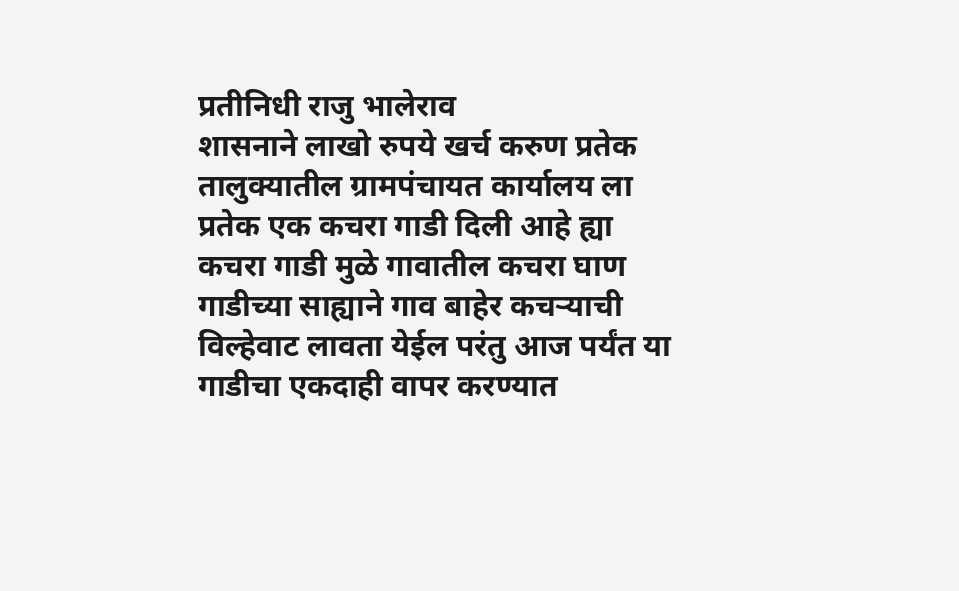प्रतीनिधी राजु भालेराव
शासनाने लाखो रुपये खर्च करुण प्रतेक तालुक्यातील ग्रामपंचायत कार्यालय ला प्रतेक एक कचरा गाडी दिली आहे ह्या कचरा गाडी मुळे गावातील कचरा घाण गाडीच्या साह्याने गाव बाहेर कचऱ्याची विल्हेवाट लावता येईल परंतु आज पर्यंत या गाडीचा एकदाही वापर करण्यात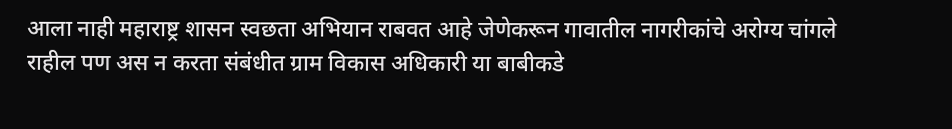आला नाही महाराष्ट्र शासन स्वछता अभियान राबवत आहे जेणेकरून गावातील नागरीकांचे अरोग्य चांगले राहील पण अस न करता संबंधीत ग्राम विकास अधिकारी या बाबीकडे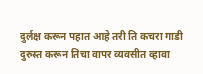दुर्लक्ष करून पहात आहे तरी ति कचरा गाडी दुरुस्त करून तिचा वापर व्यवसीत व्हावा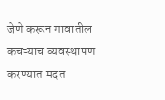जेणे करून गावातील कचऱ्याच व्यवस्थापण करण्यात मदत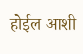होईल आशी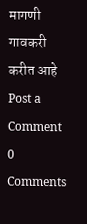मागणी गावकरी करीत आहे
Post a Comment
0 Comments